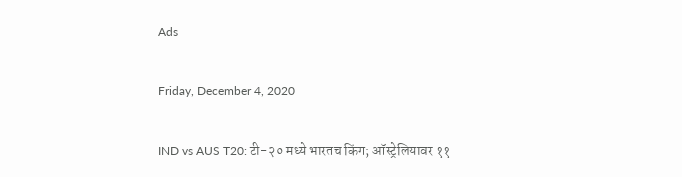Ads

Friday, December 4, 2020

IND vs AUS T20: टी-२० मध्ये भारतच किंग; ऑस्ट्रेलियावर ११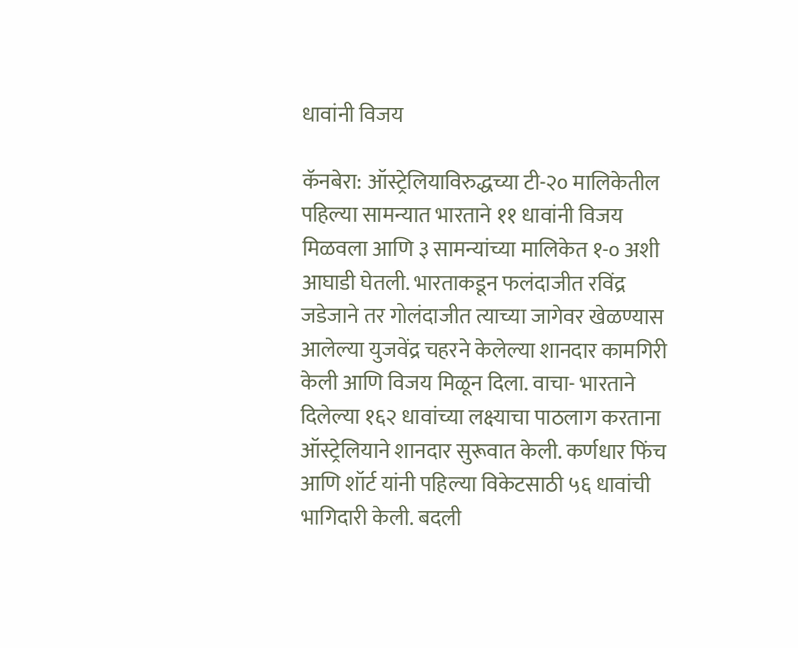धावांनी विजय

कॅनबेरा: ऑस्ट्रेलियाविरुद्धच्या टी-२० मालिकेतील पहिल्या सामन्यात भारताने ११ धावांनी विजय मिळवला आणि ३ सामन्यांच्या मालिकेत १-० अशी आघाडी घेतली. भारताकडून फलंदाजीत रविंद्र जडेजाने तर गोलंदाजीत त्याच्या जागेवर खेळण्यास आलेल्या युजवेंद्र चहरने केलेल्या शानदार कामगिरी केली आणि विजय मिळून दिला. वाचा- भारताने दिलेल्या १६२ धावांच्या लक्ष्याचा पाठलाग करताना ऑस्ट्रेलियाने शानदार सुरूवात केली. कर्णधार फिंच आणि शॉर्ट यांनी पहिल्या विकेटसाठी ५६ धावांची भागिदारी केली. बदली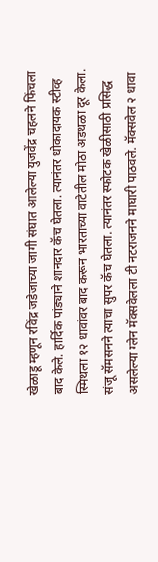खेळाडू म्हणून रविंद्र जडेजाच्या जागी संघात आलेल्या युजवेंद्र चहलने फिंचला बाद केले. हार्दिक पांड्याने शानदार कॅच घेतला. त्यानंतर धोकादायक स्टीव्ह स्मिथला १२ धावांवर बाद करून भारताच्या वाटेतील मोठा अडथळा दूर केला. संजू सॅमसनने त्याचा सुपर कॅच घेतला. त्यानंतर स्फोटक खेळीसाठी प्रसिद्ध असलेल्या ग्लेन मॅक्सवेलला टी नटराजनने माघारी पाठवले. मॅक्सवेल २ धावा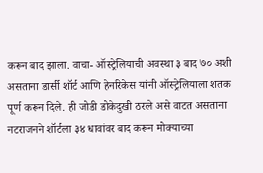करून बाद झाला. वाचा- ऑस्ट्रेलियाची अवस्था ३ बाद ७० अशी असताना डार्सी शॉर्ट आणि हेनरिकेस यांनी ऑस्ट्रेलियाला शतक पूर्ण करून दिले. ही जोडी डोकेदुखी ठरले असे वाटत असताना नटराजनने शॉर्टला ३४ धावांवर बाद करून मोक्याच्या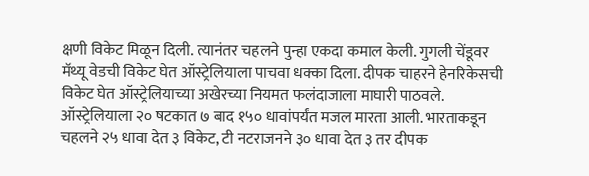क्षणी विकेट मिळून दिली. त्यानंतर चहलने पुन्हा एकदा कमाल केली. गुगली चेंडूवर मॅथ्यू वेडची विकेट घेत ऑस्ट्रेलियाला पाचवा धक्का दिला. दीपक चाहरने हेनरिकेसची विकेट घेत ऑस्ट्रेलियाच्या अखेरच्या नियमत फलंदाजाला माघारी पाठवले. ऑस्ट्रेलियाला २० षटकात ७ बाद १५० धावांपर्यंत मजल मारता आली. भारताकडून चहलने २५ धावा देत ३ विकेट, टी नटराजनने ३० धावा देत ३ तर दीपक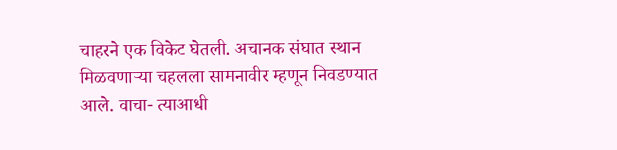चाहरने एक विकेट घेतली. अचानक संघात स्थान मिळवणाऱ्या चहलला सामनावीर म्हणून निवडण्यात आले. वाचा- त्याआधी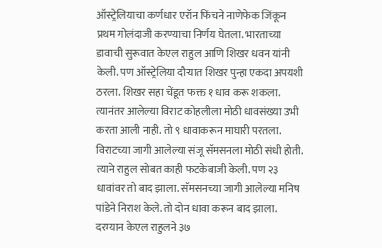ऑस्ट्रेलियाचा कर्णधार एरॉन फिंचने नाणेफेक जिंकून प्रथम गोलंदाजी करण्याचा निर्णय घेतला. भारताच्या डावाची सुरूवात केएल राहुल आणि शिखर धवन यांनी केली. पण ऑस्ट्रेलिया दौऱ्यात शिखर पुन्हा एकदा अपयशी ठरला. शिखर सहा चेंडूत फक्त १ धाव करू शकला. त्यानंतर आलेल्या विराट कोहलीला मोठी धावसंख्या उभी करता आली नाही. तो ९ धावाकरून माघारी परतला. विराटच्या जागी आलेल्या संजू सॅमसनला मोठी संधी होती. त्याने राहुल सोबत काही फटकेबाजी केली. पण २३ धावांवर तो बाद झाला. सॅमसनच्या जागी आलेल्या मनिष पांडेने निराश केले. तो दोन धावा करून बाद झाला. दरम्यान केएल राहुलने ३७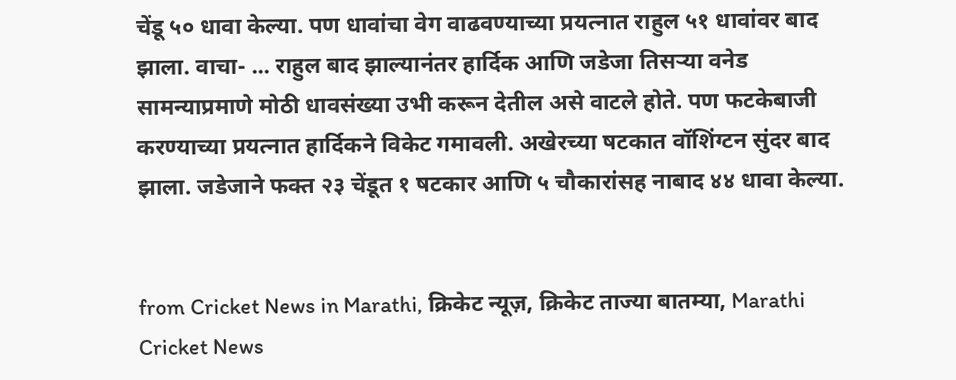चेंडू ५० धावा केल्या. पण धावांचा वेग वाढवण्याच्या प्रयत्नात राहुल ५१ धावांवर बाद झाला. वाचा- ... राहुल बाद झाल्यानंतर हार्दिक आणि जडेजा तिसऱ्या वनेड सामन्याप्रमाणे मोठी धावसंख्या उभी करून देतील असे वाटले होते. पण फटकेबाजी करण्याच्या प्रयत्नात हार्दिकने विकेट गमावली. अखेरच्या षटकात वॉशिंग्टन सुंदर बाद झाला. जडेजाने फक्त २३ चेंडूत १ षटकार आणि ५ चौकारांसह नाबाद ४४ धावा केल्या.


from Cricket News in Marathi, क्रिकेट न्यूज़, क्रिकेट ताज्या बातम्या, Marathi Cricket News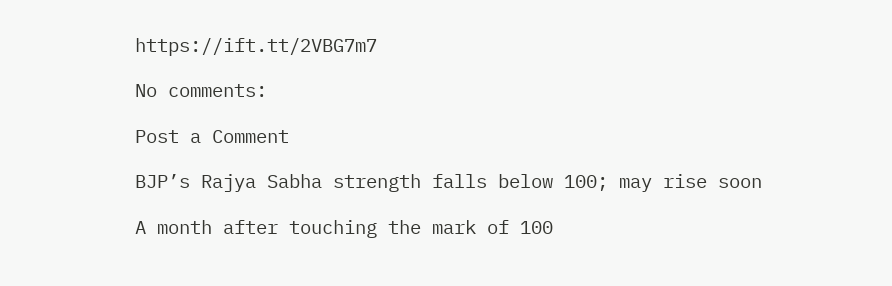https://ift.tt/2VBG7m7

No comments:

Post a Comment

BJP’s Rajya Sabha strength falls below 100; may rise soon

A month after touching the mark of 100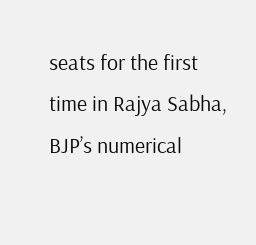seats for the first time in Rajya Sabha, BJP’s numerical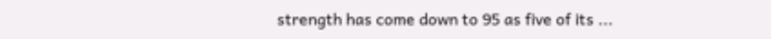strength has come down to 95 as five of its ...